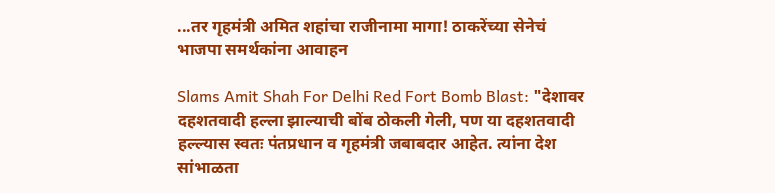...तर गृहमंत्री अमित शहांचा राजीनामा मागा! ठाकरेंच्या सेनेचं भाजपा समर्थकांना आवाहन

Slams Amit Shah For Delhi Red Fort Bomb Blast: "देशावर दहशतवादी हल्ला झाल्याची बोंब ठोकली गेली, पण या दहशतवादी हल्ल्यास स्वतः पंतप्रधान व गृहमंत्री जबाबदार आहेत. त्यांना देश सांभाळता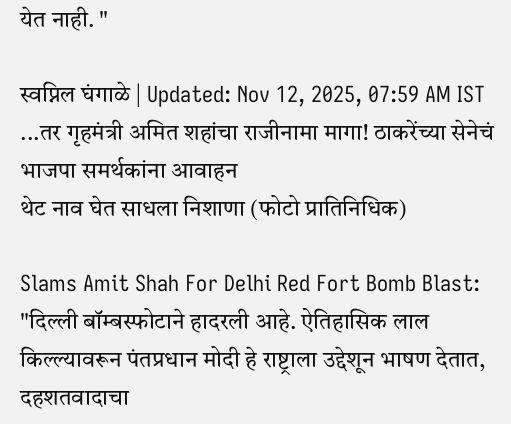येत नाही. "

स्वप्निल घंगाळे | Updated: Nov 12, 2025, 07:59 AM IST
...तर गृहमंत्री अमित शहांचा राजीनामा मागा! ठाकरेंच्या सेनेचं भाजपा समर्थकांना आवाहन
थेट नाव घेत साधला निशाणा (फोटो प्रातिनिधिक)

Slams Amit Shah For Delhi Red Fort Bomb Blast: "दिल्ली बॉम्बस्फोटाने हादरली आहे. ऐतिहासिक लाल किल्ल्यावरून पंतप्रधान मोदी हे राष्ट्राला उद्देशून भाषण देतात, दहशतवादाचा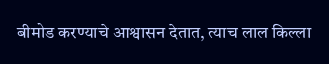बीमोड करण्याचे आश्वासन देतात, त्याच लाल किल्ला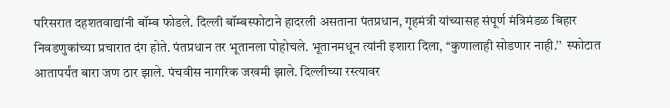परिसरात दहशतवाद्यांनी बॉम्ब फोडले. दिल्ली बॉम्बस्फोटाने हादरली असताना पंतप्रधान, गृहमंत्री यांच्यासह संपूर्ण मंत्रिमंडळ बिहार निवडणुकांच्या प्रचारात दंग होते. पंतप्रधान तर भूतानला पोहोचले. भूतानमधून त्यांनी इशारा दिला, ‘‘कुणालाही सोडणार नाही.’’  स्फोटात आतापर्यंत बारा जण ठार झाले. पंचवीस नागरिक जखमी झाले. दिल्लीच्या रस्त्यावर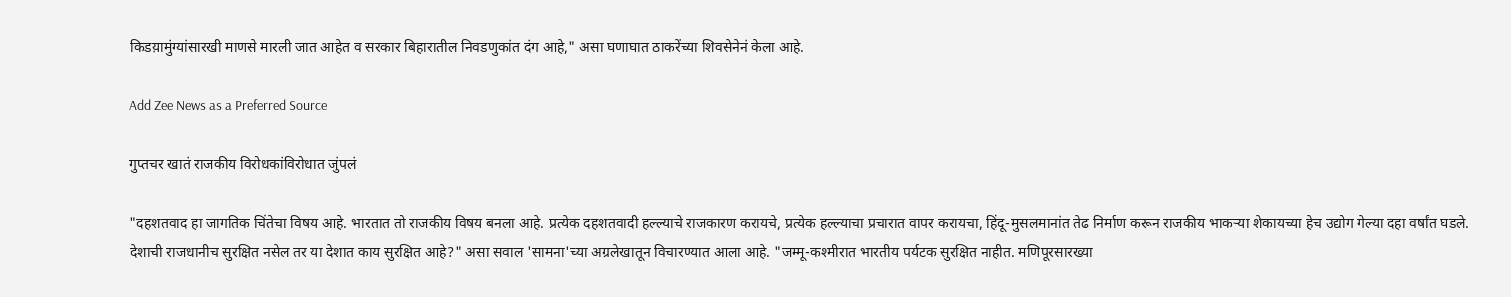किडय़ामुंग्यांसारखी माणसे मारली जात आहेत व सरकार बिहारातील निवडणुकांत दंग आहे," असा घणाघात ठाकरेंच्या शिवसेनेनं केला आहे.

Add Zee News as a Preferred Source

गुप्तचर खातं राजकीय विरोधकांविरोधात जुंपलं

"दहशतवाद हा जागतिक चिंतेचा विषय आहे. भारतात तो राजकीय विषय बनला आहे. प्रत्येक दहशतवादी हल्ल्याचे राजकारण करायचे, प्रत्येक हल्ल्याचा प्रचारात वापर करायचा, हिंदू-मुसलमानांत तेढ निर्माण करून राजकीय भाकऱ्या शेकायच्या हेच उद्योग गेल्या दहा वर्षांत घडले. देशाची राजधानीच सुरक्षित नसेल तर या देशात काय सुरक्षित आहे?" असा सवाल 'सामना'च्या अग्रलेखातून विचारण्यात आला आहे. "जम्मू-कश्मीरात भारतीय पर्यटक सुरक्षित नाहीत. मणिपूरसारख्या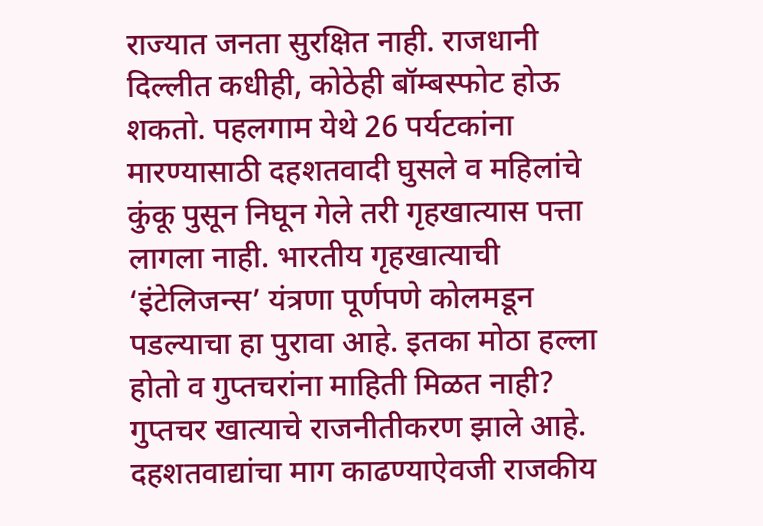राज्यात जनता सुरक्षित नाही. राजधानी दिल्लीत कधीही, कोठेही बॉम्बस्फोट होऊ शकतो. पहलगाम येथे 26 पर्यटकांना मारण्यासाठी दहशतवादी घुसले व महिलांचे कुंकू पुसून निघून गेले तरी गृहखात्यास पत्ता लागला नाही. भारतीय गृहखात्याची ‘इंटेलिजन्स’ यंत्रणा पूर्णपणे कोलमडून पडल्याचा हा पुरावा आहे. इतका मोठा हल्ला होतो व गुप्तचरांना माहिती मिळत नाही? गुप्तचर खात्याचे राजनीतीकरण झाले आहे. दहशतवाद्यांचा माग काढण्याऐवजी राजकीय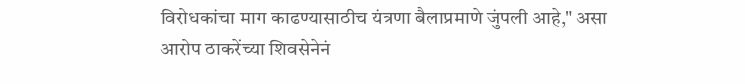विरोधकांचा माग काढण्यासाठीच यंत्रणा बैलाप्रमाणे जुंपली आहे," असा आरोप ठाकरेंच्या शिवसेनेनं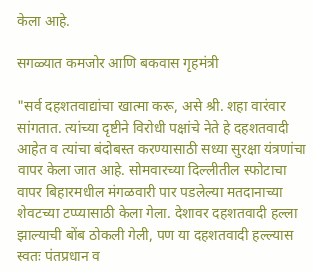केला आहे.

सगळ्यात कमजोर आणि बकवास गृहमंत्री

"सर्व दहशतवाद्यांचा खात्मा करू, असे श्री. शहा वारंवार सांगतात. त्यांच्या दृष्टीने विरोधी पक्षांचे नेते हे दहशतवादी आहेत व त्यांचा बंदोबस्त करण्यासाठी सध्या सुरक्षा यंत्रणांचा वापर केला जात आहे. सोमवारच्या दिल्लीतील स्फोटाचा वापर बिहारमधील मंगळवारी पार पडलेल्या मतदानाच्या शेवटच्या टप्प्यासाठी केला गेला. देशावर दहशतवादी हल्ला झाल्याची बोंब ठोकली गेली, पण या दहशतवादी हल्ल्यास स्वतः पंतप्रधान व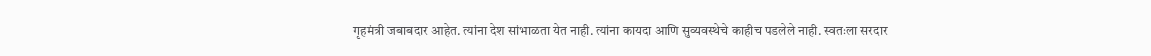गृहमंत्री जबाबदार आहेत. त्यांना देश सांभाळता येत नाही. त्यांना कायदा आणि सुव्यवस्थेचे काहीच पडलेले नाही. स्वतःला सरदार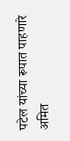पटेल यांच्या रूपात पाहणारे अमित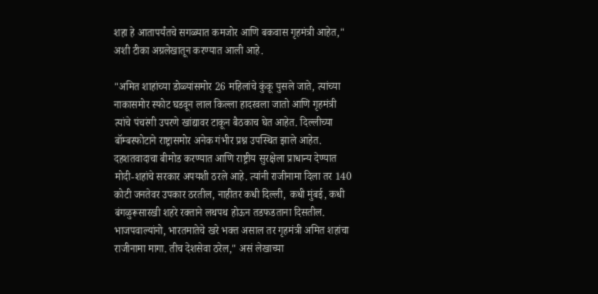शहा हे आतापर्यंतचे सगळ्यात कमजोर आणि बकवास गृहमंत्री आहेत," अशी टीका अग्रलेखातून करण्यात आली आहे.

"अमित शाहांच्या डोळ्यांसमोर 26 महिलांचे कुंकू पुसले जाते, त्यांच्या नाकासमोर स्फोट घडवून लाल किल्ला हादरवला जातो आणि गृहमंत्री त्यांचे पंचरंगी उपरणे खांद्यावर टाकून बैठकाच घेत आहेत. दिल्लीच्या बॉम्बस्फोटाने राष्ट्रासमोर अनेक गंभीर प्रश्न उपस्थित झाले आहेत. दहशतवादाचा बीमोड करण्यात आणि राष्ट्रीय सुरक्षेला प्राधान्य देण्यात मोदी-शहांचे सरकार अपयशी ठरले आहे. त्यांनी राजीनामा दिला तर 140 कोटी जनतेवर उपकार ठरतील, नाहीतर कधी दिल्ली, कधी मुंबई, कधी बंगळुरूसारखी शहरे रक्ताने लथपथ होऊन तडफडताना दिसतील. भाजपवाल्यांनो, भारतमातेचे खरे भक्त असाल तर गृहमंत्री अमित शहांचा राजीनामा मागा. तीच देशसेवा ठरेल," असं लेखाच्या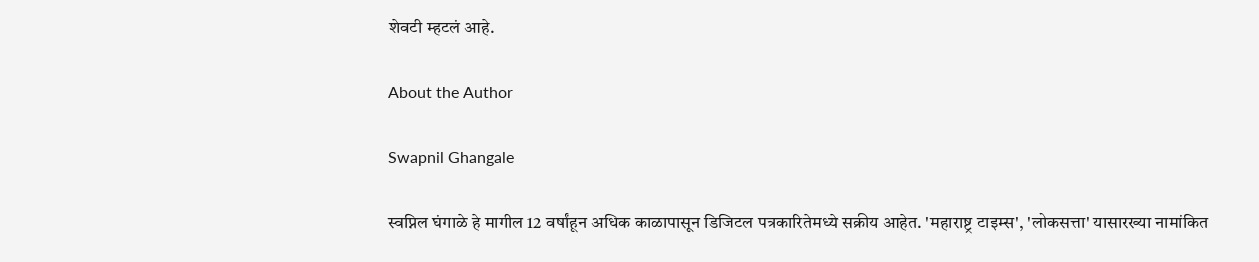शेवटी म्हटलं आहे.

About the Author

Swapnil Ghangale

स्वप्निल घंगाळे हे मागील 12 वर्षांहून अधिक काळापासून डिजिटल पत्रकारितेमध्ये सक्रीय आहेत. 'महाराष्ट्र टाइम्स', 'लोकसत्ता' यासारख्या नामांकित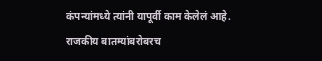कंपन्यांमध्ये त्यांनी यापूर्वी काम केलेलं आहे. राजकीय बातम्यांबरोबरच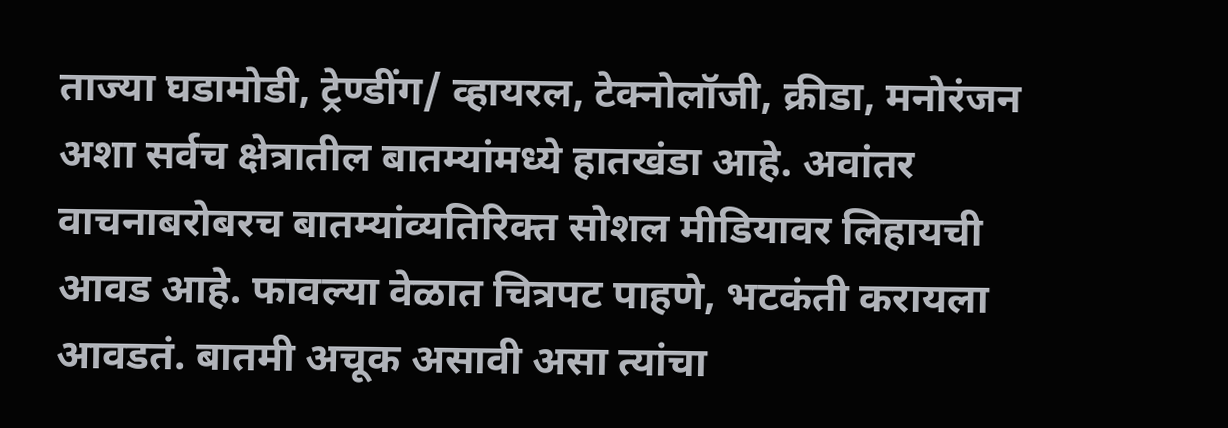ताज्या घडामोडी, ट्रेण्डींग/ व्हायरल, टेक्नोलॉजी, क्रीडा, मनोरंजन अशा सर्वच क्षेत्रातील बातम्यांमध्ये हातखंडा आहे. अवांतर वाचनाबरोबरच बातम्यांव्यतिरिक्त सोशल मीडियावर लिहायची आवड आहे. फावल्या वेळात चित्रपट पाहणे, भटकंती करायला आवडतं. बातमी अचूक असावी असा त्यांचा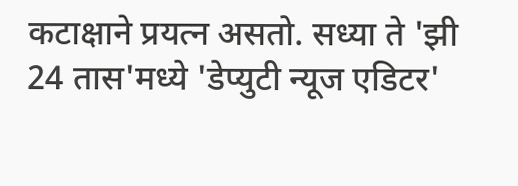कटाक्षाने प्रयत्न असतो. सध्या ते 'झी 24 तास'मध्ये 'डेप्युटी न्यूज एडिटर'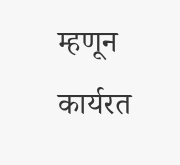म्हणून कार्यरत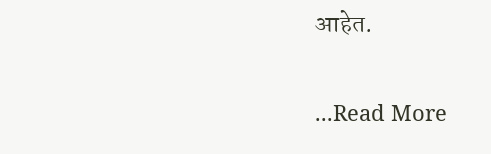आहेत.

...Read More